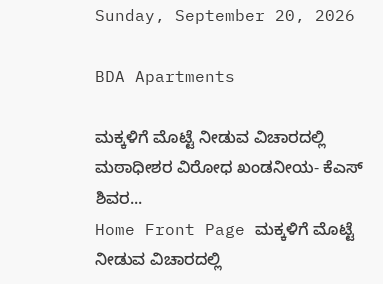Sunday, September 20, 2026

BDA Apartments

ಮಕ್ಕಳಿಗೆ ಮೊಟ್ಟೆ ನೀಡುವ ವಿಚಾರದಲ್ಲಿ ಮಠಾಧೀಶರ ವಿರೋಧ ಖಂಡನೀಯ- ಕೆಎಸ್ ಶಿವರ...
Home Front Page ಮಕ್ಕಳಿಗೆ ಮೊಟ್ಟೆ ನೀಡುವ ವಿಚಾರದಲ್ಲಿ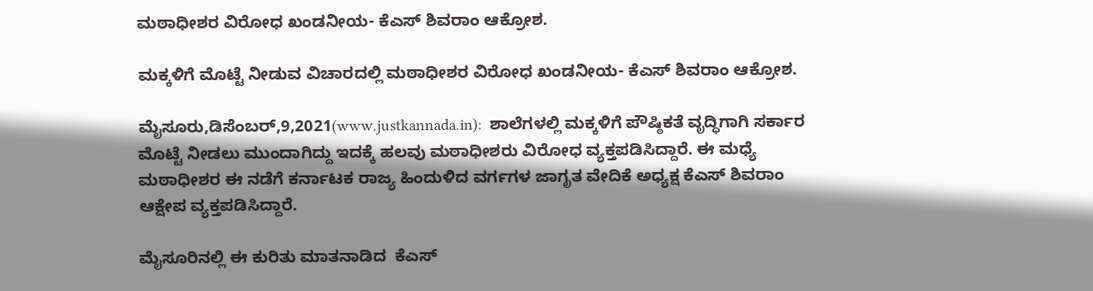ಮಠಾಧೀಶರ ವಿರೋಧ ಖಂಡನೀಯ- ಕೆಎಸ್ ಶಿವರಾಂ ಆಕ್ರೋಶ.

ಮಕ್ಕಳಿಗೆ ಮೊಟ್ಟೆ ನೀಡುವ ವಿಚಾರದಲ್ಲಿ ಮಠಾಧೀಶರ ವಿರೋಧ ಖಂಡನೀಯ- ಕೆಎಸ್ ಶಿವರಾಂ ಆಕ್ರೋಶ.

ಮೈಸೂರು,ಡಿಸೆಂಬರ್,9,2021(www.justkannada.in):  ಶಾಲೆಗಳಲ್ಲಿ ಮಕ್ಕಳಿಗೆ ಪೌಷ್ಠಿಕತೆ ವೃದ್ಧಿಗಾಗಿ ಸರ್ಕಾರ ಮೊಟ್ಟೆ ನೀಡಲು ಮುಂದಾಗಿದ್ದು ಇದಕ್ಕೆ ಹಲವು ಮಠಾಧೀಶರು ವಿರೋಧ ವ್ಯಕ್ತಪಡಿಸಿದ್ದಾರೆ. ಈ ಮಧ್ಯೆ ಮಠಾಧೀಶರ ಈ ನಡೆಗೆ ಕರ್ನಾಟಕ ರಾಜ್ಯ ಹಿಂದುಳಿದ ವರ್ಗಗಳ ಜಾಗೃತ ವೇದಿಕೆ ಅಧ್ಯಕ್ಷ ಕೆಎಸ್ ಶಿವರಾಂ ಆಕ್ಷೇಪ ವ್ಯಕ್ತಪಡಿಸಿದ್ದಾರೆ.

ಮೈಸೂರಿನಲ್ಲಿ ಈ ಕುರಿತು ಮಾತನಾಡಿದ  ಕೆಎಸ್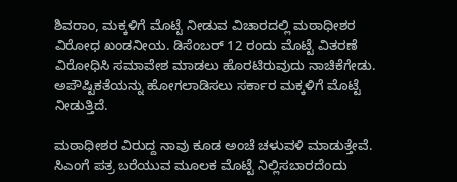ಶಿವರಾಂ, ಮಕ್ಕಳಿಗೆ ಮೊಟ್ಟೆ ನೀಡುವ ವಿಚಾರದಲ್ಲಿ ಮಠಾಧೀಶರ ವಿರೋಧ ಖಂಡನೀಯ. ಡಿಸೆಂಬರ್ 12 ರಂದು ಮೊಟ್ಟೆ ವಿತರಣೆ ವಿರೋಧಿಸಿ ಸಮಾವೇಶ ಮಾಡಲು ಹೊರಟಿರುವುದು ನಾಚಿಕೆಗೇಡು. ಅಪೌಷ್ಟಿಕತೆಯನ್ನು ಹೋಗಲಾಡಿಸಲು ಸರ್ಕಾರ ಮಕ್ಕಳಿಗೆ ಮೊಟ್ಟೆ ನೀಡುತ್ತಿದೆ.

ಮಠಾಧೀಶರ ವಿರುದ್ದ ನಾವು ಕೂಡ ಅಂಚೆ ಚಳುವಳಿ ಮಾಡುತ್ತೇವೆ. ಸಿಎಂಗೆ ಪತ್ರ ಬರೆಯುವ ಮೂಲಕ ಮೊಟ್ಟೆ ನಿಲ್ಲಿಸಬಾರದೆಂದು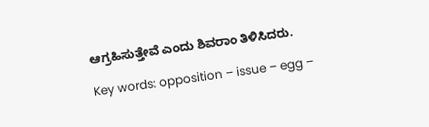ಆಗ್ರಹಿಸುತ್ತೇವೆ ಎಂದು ಶಿವರಾಂ ತಿಳಿಸಿದರು.

Key words: opposition – issue – egg –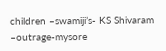children –swamiji’s- KS Shivaram –outrage-mysore